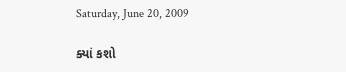Saturday, June 20, 2009

ક્યાં કશો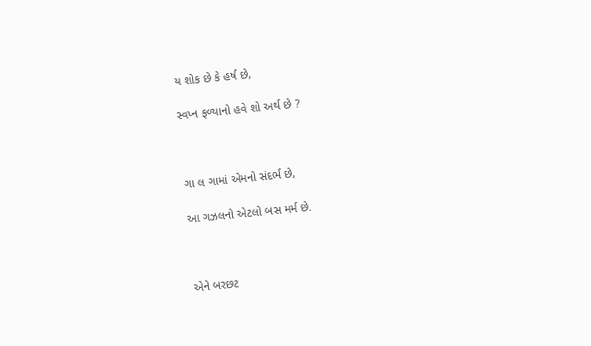ય શોક છે કે હર્ષ છે,

સ્વપ્ન ફળ્યાનો હવે શો અર્થ છે ?



ગા લ ગામાં એમનો સંદર્ભ છે,

આ ગઝલનો એટલો બસ મર્મ છે.



એને બરછટ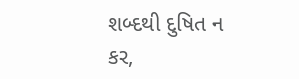શબ્દથી દુષિત ન કર,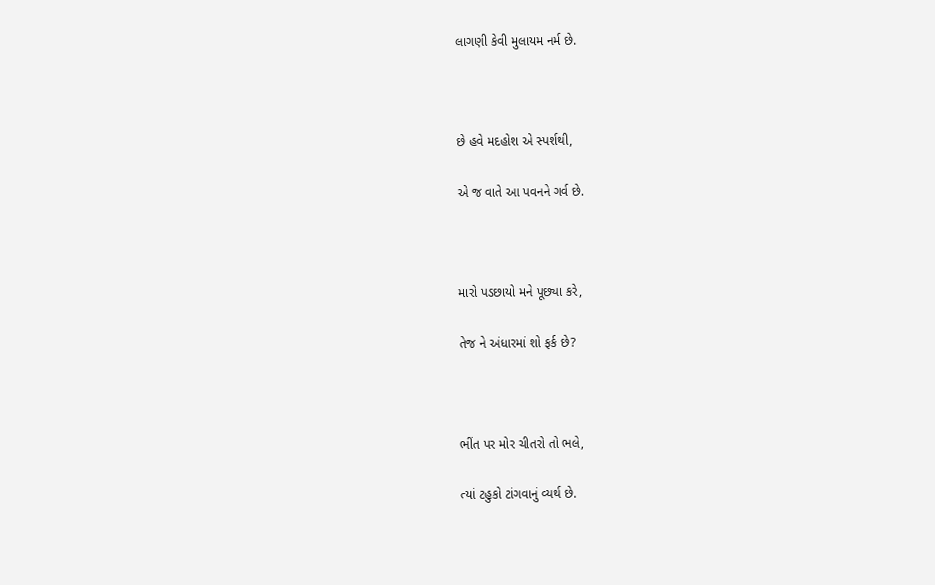લાગણી કેવી મુલાયમ નર્મ છે.



છે હવે મદહોશ એ સ્પર્શથી,

એ જ વાતે આ પવનને ગર્વ છે.



મારો પડછાયો મને પૂછ્યા કરે,

તેજ ને અંધારમાં શો ફર્ક છે?



ભીંત પર મોર ચીતરો તો ભલે,

ત્યાં ટહુકો ટાંગવાનું વ્યર્થ છે.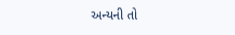અન્યની તો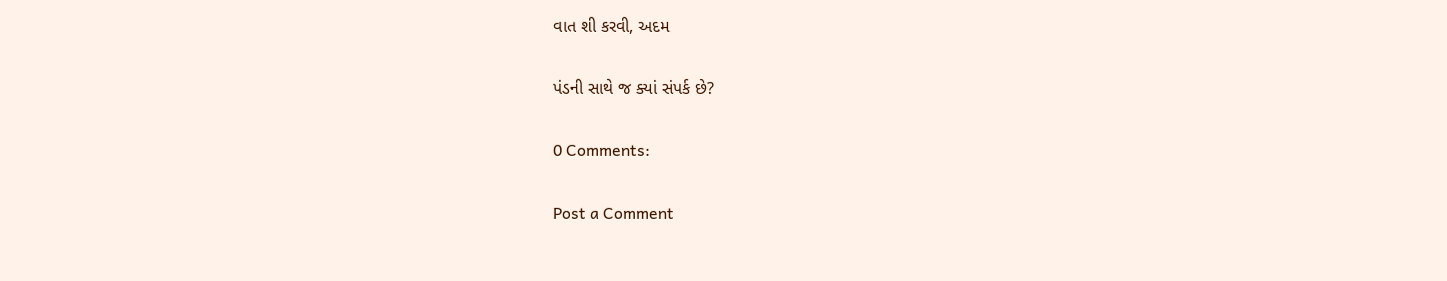વાત શી કરવી, અદમ

પંડની સાથે જ ક્યાં સંપર્ક છે?

0 Comments:

Post a Comment